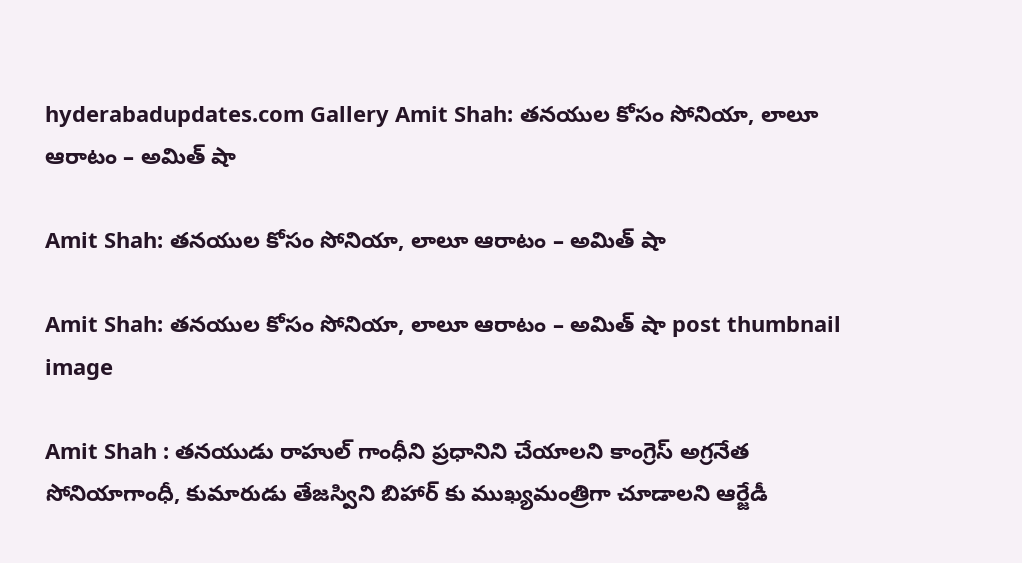hyderabadupdates.com Gallery Amit Shah: తనయుల కోసం సోనియా, లాలూ ఆరాటం – అమిత్ షా

Amit Shah: తనయుల కోసం సోనియా, లాలూ ఆరాటం – అమిత్ షా

Amit Shah: తనయుల కోసం సోనియా, లాలూ ఆరాటం – అమిత్ షా post thumbnail image

Amit Shah : తనయుడు రాహుల్‌ గాంధీని ప్రధానిని చేయాలని కాంగ్రెస్‌ అగ్రనేత సోనియాగాంధీ, కుమారుడు తేజస్విని బిహార్‌ కు ముఖ్యమంత్రిగా చూడాలని ఆర్జేడీ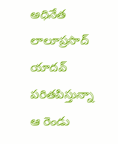అధినేత లాలూప్రసాద్‌ యాదవ్‌ పరితపిస్తున్నా ఆ రెండు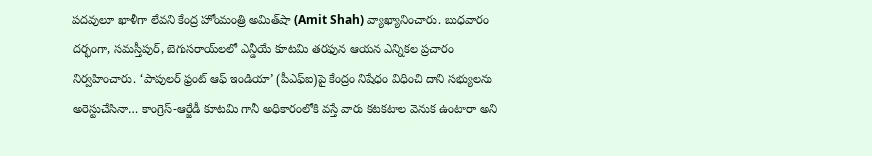పదవులూ ఖాళీగా లేవని కేంద్ర హోంమంత్రి అమిత్‌షా (Amit Shah) వ్యాఖ్యానించారు. బుధవారం దర్భంగా, సమస్తీపుర్, బెగుసరాయ్‌లలో ఎన్డీయే కూటమి తరఫున ఆయన ఎన్నికల ప్రచారం నిర్వహించారు. ‘పాపులర్‌ ఫ్రంట్‌ ఆఫ్‌ ఇండియా’ (పీఎఫ్‌ఐ)పై కేంద్రం నిషేధం విధించి దాని సభ్యులను అరెస్టుచేసినా… కాంగ్రెస్‌-ఆర్జేడీ కూటమి గానీ అధికారంలోకి వస్తే వారు కటకటాల వెనుక ఉంటారా అని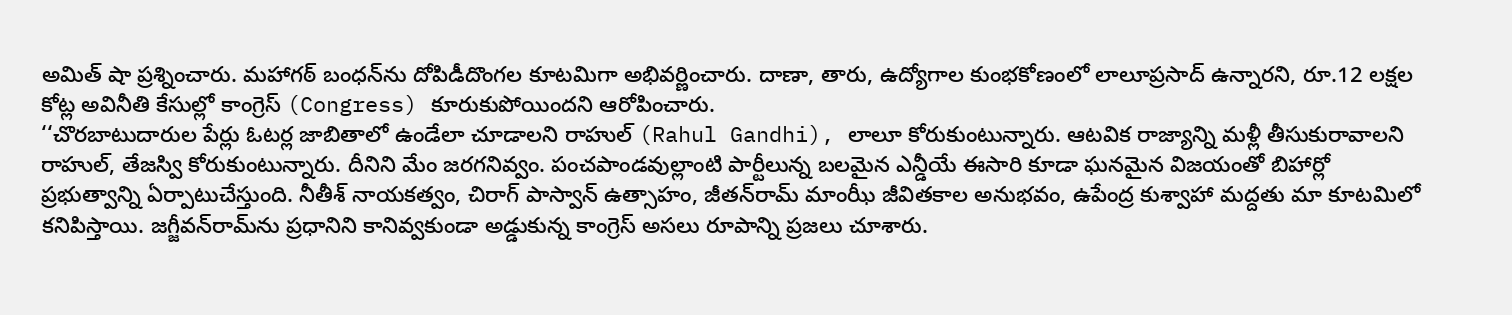అమిత్‌ షా ప్రశ్నించారు. మహాగఠ్‌ బంధన్‌ను దోపిడీదొంగల కూటమిగా అభివర్ణించారు. దాణా, తారు, ఉద్యోగాల కుంభకోణంలో లాలూప్రసాద్‌ ఉన్నారని, రూ.12 లక్షల కోట్ల అవినీతి కేసుల్లో కాంగ్రెస్‌ (Congress) కూరుకుపోయిందని ఆరోపించారు.
‘‘చొరబాటుదారుల పేర్లు ఓటర్ల జాబితాలో ఉండేలా చూడాలని రాహుల్ (Rahul Gandhi), లాలూ కోరుకుంటున్నారు. ఆటవిక రాజ్యాన్ని మళ్లీ తీసుకురావాలని రాహుల్, తేజస్వి కోరుకుంటున్నారు. దీనిని మేం జరగనివ్వం. పంచపాండవుల్లాంటి పార్టీలున్న బలమైన ఎన్డీయే ఈసారి కూడా ఘనమైన విజయంతో బిహార్లో ప్రభుత్వాన్ని ఏర్పాటుచేస్తుంది. నీతీశ్‌ నాయకత్వం, చిరాగ్‌ పాస్వాన్‌ ఉత్సాహం, జీతన్‌రామ్‌ మాంఝీ జీవితకాల అనుభవం, ఉపేంద్ర కుశ్వాహా మద్దతు మా కూటమిలో కనిపిస్తాయి. జగ్జీవన్‌రామ్‌ను ప్రధానిని కానివ్వకుండా అడ్డుకున్న కాంగ్రెస్‌ అసలు రూపాన్ని ప్రజలు చూశారు.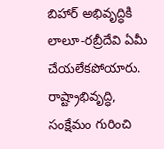బిహార్‌ అభివృద్ధికి లాలూ-రబ్రీదేవి ఏమీ చేయలేకపోయారు. రాష్ట్రాభివృద్ధి, సంక్షేమం గురించి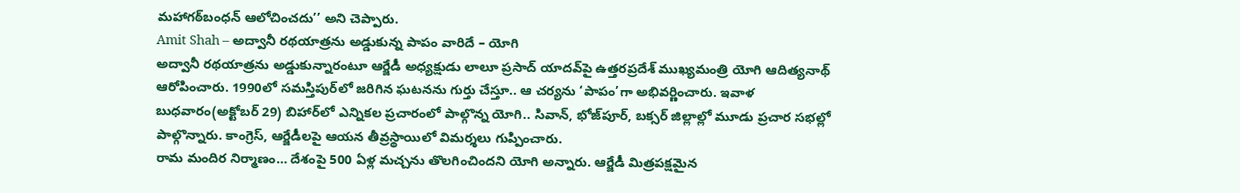మహాగఠ్‌బంధన్‌ ఆలోచించదు’’ అని చెప్పారు.
Amit Shah – అద్వానీ రథయాత్రను అడ్డుకున్న పాపం వారిదే – యోగి
అద్వానీ రథయాత్రను అడ్డుకున్నారంటూ ఆర్జేడీ అధ్యక్షుడు లాలూ ప్రసాద్ యాదవ్‌పై ఉత్తరప్రదేశ్‌ ముఖ్యమంత్రి యోగి ఆదిత్యనాథ్‌ ఆరోపించారు. 1990లో సమస్తిపుర్‌లో జరిగిన ఘటనను గుర్తు చేస్తూ.. ఆ చర్యను ‘పాపం’గా అభివర్ణించారు. ఇవాళ బుధవారం(అక్టోబర్‌ 29) బిహార్‌లో ఎన్నికల ప్రచారంలో పాల్గొన్న యోగి.. సివాన్, భోజ్‌పూర్, బక్సర్ జిల్లాల్లో మూడు ప్రచార సభల్లో పాల్గొన్నారు. కాంగ్రెస్‌, ఆర్జేడీలపై ఆయన తీవ్రస్థాయిలో విమర్శలు గుప్పించారు.
రామ మందిర నిర్మాణం… దేశంపై 500 ఏళ్ల మచ్చను తొలగించిందని యోగి అన్నారు. ఆర్జేడీ మిత్రపక్షమైన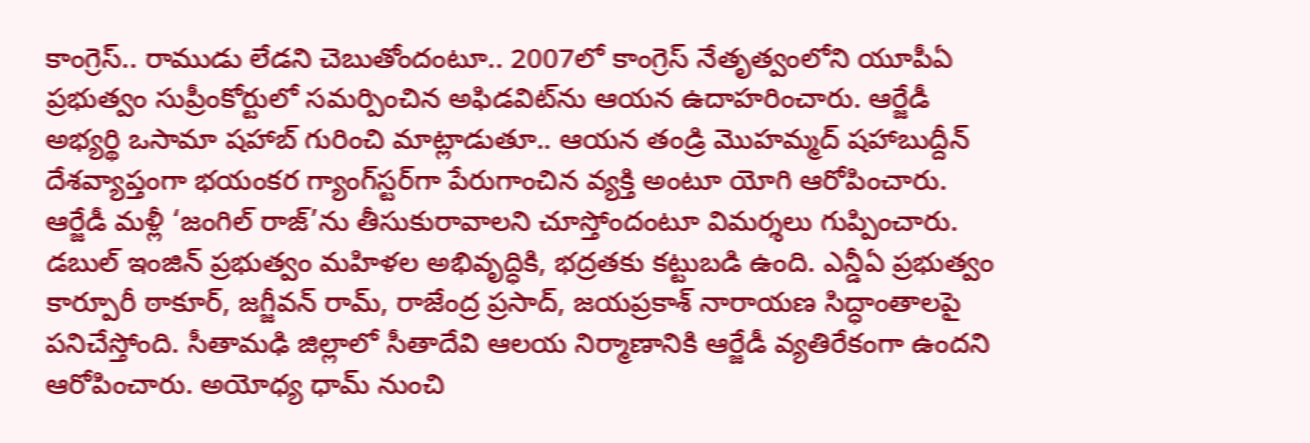కాంగ్రెస్.. రాముడు లేడని చెబుతోందంటూ.. 2007లో కాంగ్రెస్ నేతృత్వంలోని యూపీఏ ప్రభుత్వం సుప్రీంకోర్టులో సమర్పించిన అఫిడవిట్‌ను ఆయన ఉదాహరించారు. ఆర్జేడీ అభ్యర్థి ఒసామా షహాబ్ గురించి మాట్లాడుతూ.. ఆయన తండ్రి మొహమ్మద్ షహాబుద్దీన్ దేశవ్యాప్తంగా భయంకర గ్యాంగ్‌స్టర్‌గా పేరుగాంచిన వ్యక్తి అంటూ యోగి ఆరోపించారు. ఆర్జేడీ మళ్లీ ‘జంగిల్ రాజ్’ను తీసుకురావాలని చూస్తోందంటూ విమర్శలు గుప్పించారు.
డబుల్ ఇంజిన్ ప్రభుత్వం మహిళల అభివృద్ధికి, భద్రతకు కట్టుబడి ఉంది. ఎన్డీఏ ప్రభుత్వం కార్పూరీ ఠాకూర్, జగ్జీవన్ రామ్, రాజేంద్ర ప్రసాద్, జయప్రకాశ్ నారాయణ సిద్ధాంతాలపై పనిచేస్తోంది. సీతామఢి జిల్లాలో సీతాదేవి ఆలయ నిర్మాణానికి ఆర్జేడీ వ్యతిరేకంగా ఉందని ఆరోపించారు. అయోధ్య ధామ్ నుంచి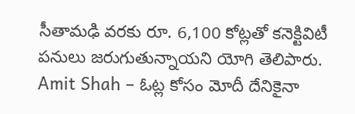సీతామఢి వరకు రూ. 6,100 కోట్లతో కనెక్టివిటీ పనులు జరుగుతున్నాయని యోగి తెలిపారు.
Amit Shah – ఓట్ల కోసం మోదీ దేనికైనా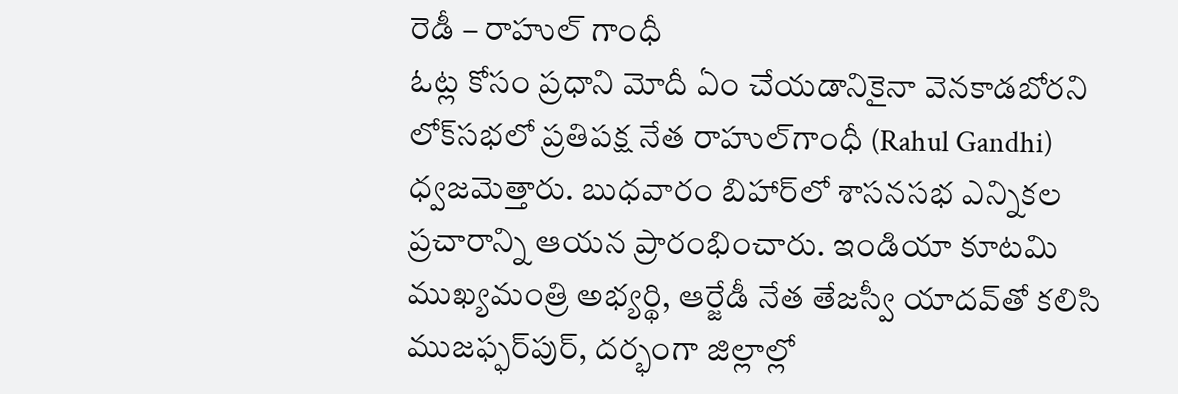రెడీ – రాహుల్‌ గాంధీ
ఓట్ల కోసం ప్రధాని మోదీ ఏం చేయడానికైనా వెనకాడబోరని లోక్‌సభలో ప్రతిపక్ష నేత రాహుల్‌గాంధీ (Rahul Gandhi) ధ్వజమెత్తారు. బుధవారం బిహార్‌లో శాసనసభ ఎన్నికల ప్రచారాన్ని ఆయన ప్రారంభించారు. ఇండియా కూటమి ముఖ్యమంత్రి అభ్యర్థి, ఆర్జేడీ నేత తేజస్వీ యాదవ్‌తో కలిసి ముజఫ్ఫర్‌పుర్, దర్భంగా జిల్లాల్లో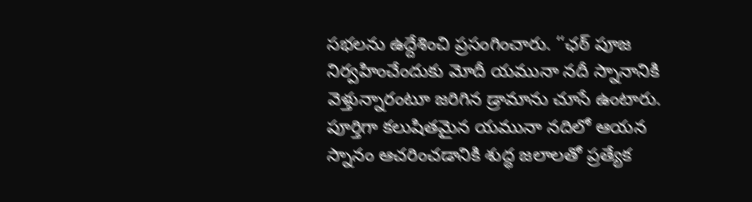సభలను ఉద్దేశించి ప్రసంగించారు. ‘‘ఛఠ్‌ పూజ నిర్వహించేందుకు మోదీ యమునా నదీ స్నానానికి వెళ్తున్నారంటూ జరిగిన డ్రామాను చూసే ఉంటారు. పూర్తిగా కలుషితమైన యమునా నదిలో ఆయన స్నానం ఆచరించడానికి శుద్ధ జలాలతో ప్రత్యేక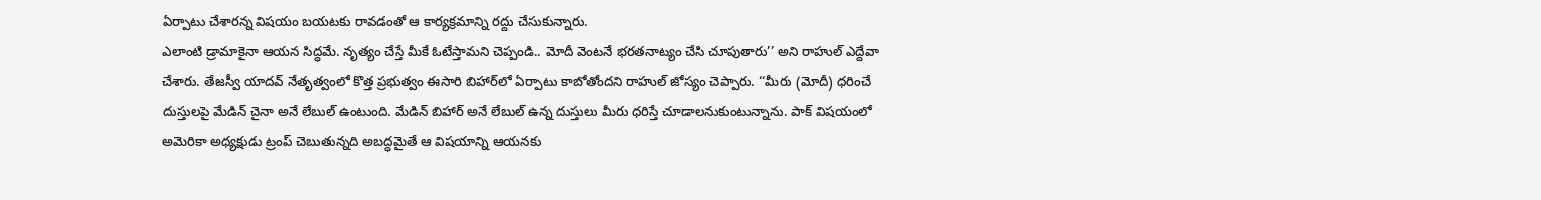ఏర్పాటు చేశారన్న విషయం బయటకు రావడంతో ఆ కార్యక్రమాన్ని రద్దు చేసుకున్నారు.
ఎలాంటి డ్రామాకైనా ఆయన సిద్ధమే. నృత్యం చేస్తే మీకే ఓటేస్తామని చెప్పండి.. మోదీ వెంటనే భరతనాట్యం చేసి చూపుతారు’’ అని రాహుల్‌ ఎద్దేవా చేశారు. తేజస్వీ యాదవ్‌ నేతృత్వంలో కొత్త ప్రభుత్వం ఈసారి బిహార్‌లో ఏర్పాటు కాబోతోందని రాహుల్‌ జోస్యం చెప్పారు. ‘‘మీరు (మోదీ) ధరించే దుస్తులపై మేడిన్‌ చైనా అనే లేబుల్‌ ఉంటుంది. మేడిన్‌ బిహార్‌ అనే లేబుల్‌ ఉన్న దుస్తులు మీరు ధరిస్తే చూడాలనుకుంటున్నాను. పాక్‌ విషయంలో అమెరికా అధ్యక్షుడు ట్రంప్‌ చెబుతున్నది అబద్ధమైతే ఆ విషయాన్ని ఆయనకు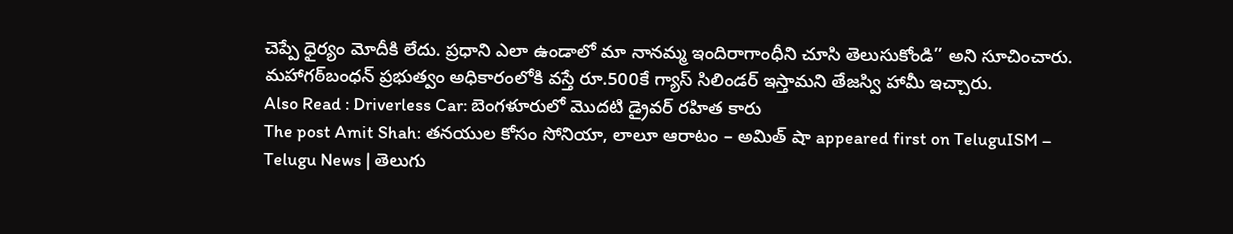చెప్పే ధైర్యం మోదీకి లేదు. ప్రధాని ఎలా ఉండాలో మా నానమ్మ ఇందిరాగాంధీని చూసి తెలుసుకోండి’’ అని సూచించారు. మహాగఠ్‌బంధన్‌ ప్రభుత్వం అధికారంలోకి వస్తే రూ.500కే గ్యాస్‌ సిలిండర్‌ ఇస్తామని తేజస్వి హామీ ఇచ్చారు.
Also Read : Driverless Car: బెంగళూరులో మొదటి డ్రైవర్‌ రహిత కారు
The post Amit Shah: తనయుల కోసం సోనియా, లాలూ ఆరాటం – అమిత్ షా appeared first on TeluguISM – Telugu News | తెలుగు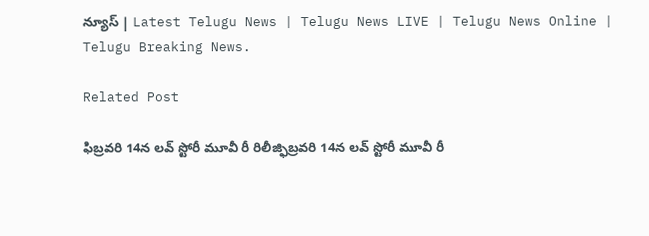న్యూస్ | Latest Telugu News | Telugu News LIVE | Telugu News Online | Telugu Breaking News.

Related Post

ఫిబ్ర‌వ‌రి 14న ల‌వ్ స్టోరీ మూవీ రీ రిలీజ్ఫిబ్ర‌వ‌రి 14న ల‌వ్ స్టోరీ మూవీ రీ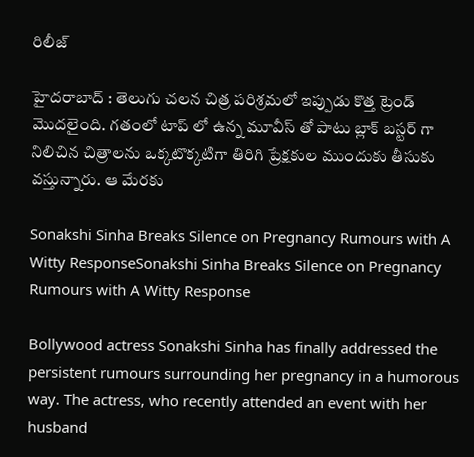రిలీజ్

హైద‌రాబాద్ : తెలుగు చ‌ల‌న చిత్ర ప‌రిశ్ర‌మ‌లో ఇప్పుడు కొత్త ట్రెండ్ మొద‌లైంది. గ‌తంలో టాప్ లో ఉన్న మూవీస్ తో పాటు బ్లాక్ బస్ట‌ర్ గా నిలిచిన చిత్రాల‌ను ఒక్క‌టొక్క‌టిగా తిరిగి ప్రేక్ష‌కుల ముందుకు తీసుకు వ‌స్తున్నారు. ఆ మేర‌కు

Sonakshi Sinha Breaks Silence on Pregnancy Rumours with A Witty ResponseSonakshi Sinha Breaks Silence on Pregnancy Rumours with A Witty Response

Bollywood actress Sonakshi Sinha has finally addressed the persistent rumours surrounding her pregnancy in a humorous way. The actress, who recently attended an event with her husband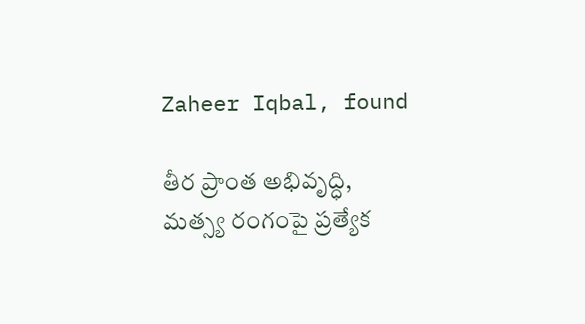Zaheer Iqbal, found

తీర ప్రాంత అభివృద్ధి, మత్స్య రంగంపై ప్రత్యేక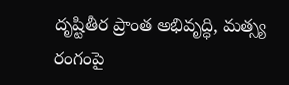దృష్టితీర ప్రాంత అభివృద్ధి, మత్స్య రంగంపై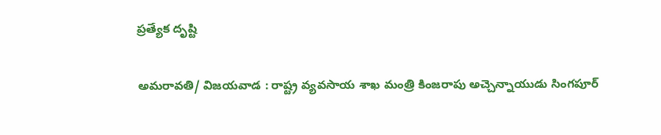ప్రత్యేక దృష్టి

అమ‌రావ‌తి/ విజ‌య‌వాడ : రాష్ట్ర వ్యవసాయ శాఖ మంత్రి కింజరాపు అచ్చెన్నాయుడు సింగపూర్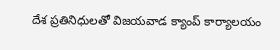దేశ ప్రతినిధులతో విజ‌య‌వాడ క్యాంప్ కార్యాల‌యం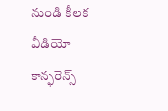నుండి కీలక వీడియో కాన్ఫరెన్స్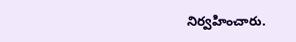నిర్వహించారు.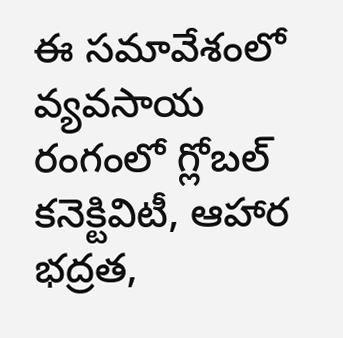ఈ సమావేశంలో వ్యవసాయ రంగంలో గ్లోబల్ కనెక్టివిటీ, ఆహార భద్రత,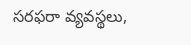సరఫరా వ్యవస్థలు,